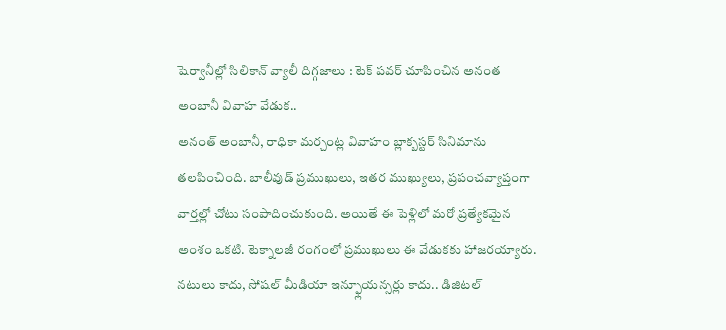షెర్వానీల్లో సిలికాన్ వ్యాలీ దిగ్గజాలు : టెక్ పవర్ చూపించిన అనంత అంబానీ వివాహ వేడుక..
అనంత్ అంబానీ, రాధికా మర్చంట్ల వివాహం బ్లాక్బస్టర్ సినిమాను తలపించింది. బాలీవుడ్ ప్రముఖులు, ఇతర ముఖ్యులు, ప్రపంచవ్యాప్తంగా వార్తల్లో చోటు సంపాదించుకుంది. అయితే ఈ పెళ్లిలో మరో ప్రత్యేకమైన అంశం ఒకటి. టెక్నాలజీ రంగంలో ప్రముఖులు ఈ వేడుకకు హాజరయ్యారు.
నటులు కాదు, సోషల్ మీడియా ఇన్ఫ్లూయన్సర్లు కాదు.. డిజిటల్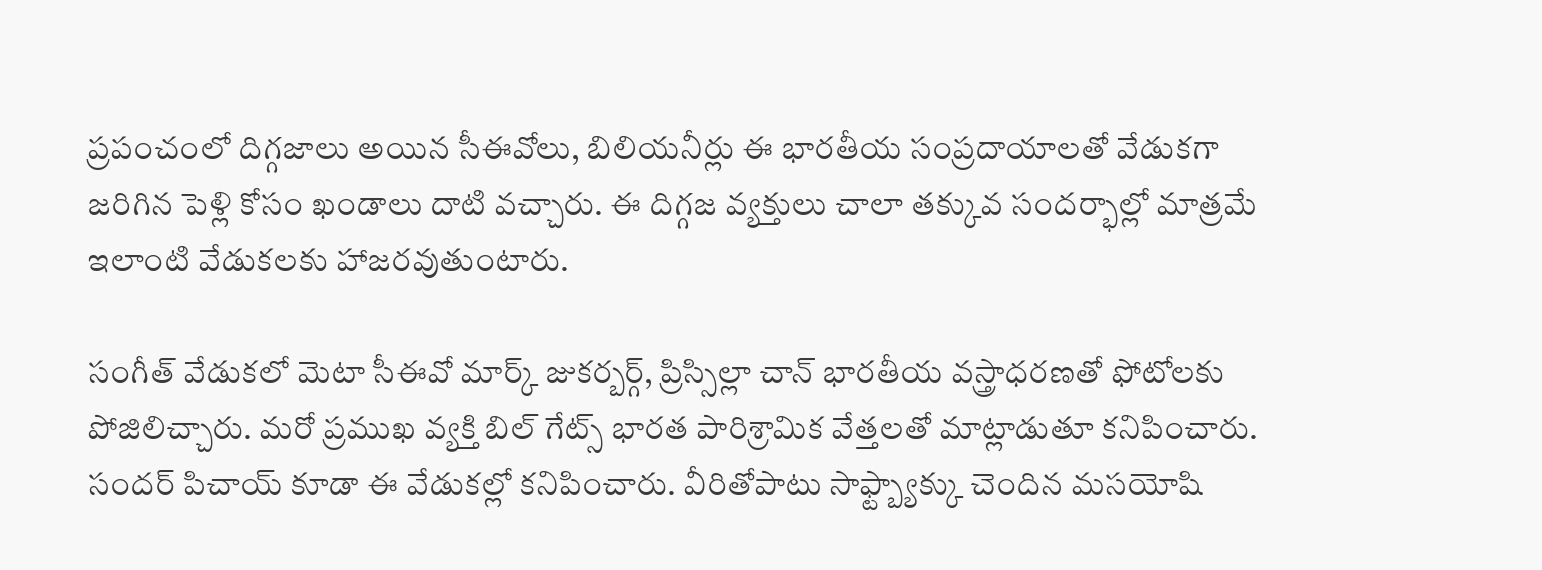ప్రపంచంలో దిగ్గజాలు అయిన సీఈవోలు, బిలియనీర్లు ఈ భారతీయ సంప్రదాయాలతో వేడుకగా జరిగిన పెళ్లి కోసం ఖండాలు దాటి వచ్చారు. ఈ దిగ్గజ వ్యక్తులు చాలా తక్కువ సందర్భాల్లో మాత్రమే ఇలాంటి వేడుకలకు హాజరవుతుంటారు.

సంగీత్ వేడుకలో మెటా సీఈవో మార్క్ జుకర్బర్గ్, ప్రిస్సిల్లా చాన్ భారతీయ వస్త్రాధరణతో ఫోటోలకు పోజిలిచ్చారు. మరో ప్రముఖ వ్యక్తి బిల్ గేట్స్ భారత పారిశ్రామిక వేత్తలతో మాట్లాడుతూ కనిపించారు. సందర్ పిచాయ్ కూడా ఈ వేడుకల్లో కనిపించారు. వీరితోపాటు సాఫ్ట్బ్యాక్కు చెందిన మసయోషి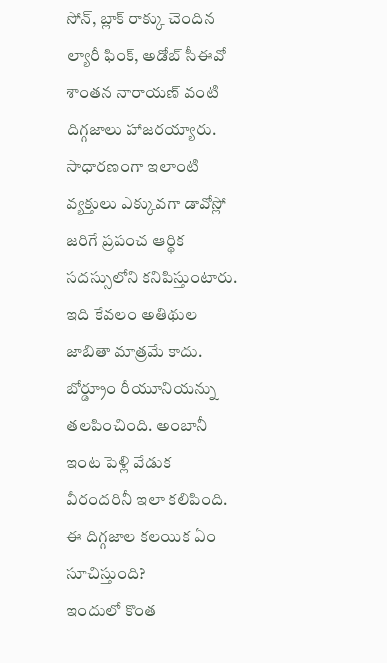సోన్, బ్లాక్ రాక్కు చెందిన ల్యారీ ఫింక్, అడోబ్ సీఈవో శాంతన నారాయణ్ వంటి దిగ్గజాలు హాజరయ్యారు. సాధారణంగా ఇలాంటి వ్యక్తులు ఎక్కువగా డావోస్లో జరిగే ప్రపంచ ఆర్థిక సదస్సులోని కనిపిస్తుంటారు.
ఇది కేవలం అతిథుల జాబితా మాత్రమే కాదు. బోర్డ్రూం రీయూనియన్ను తలపించింది. అంబానీ ఇంట పెళ్లి వేడుక వీరందరినీ ఇలా కలిపింది.
ఈ దిగ్గజాల కలయిక ఏం సూచిస్తుంది?
ఇందులో కొంత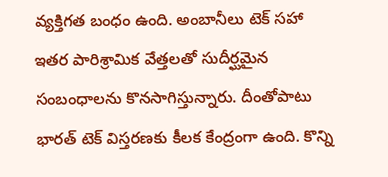వ్యక్తిగత బంధం ఉంది. అంబానీలు టెక్ సహా ఇతర పారిశ్రామిక వేత్తలతో సుదీర్ఘమైన సంబంధాలను కొనసాగిస్తున్నారు. దీంతోపాటు భారత్ టెక్ విస్తరణకు కీలక కేంద్రంగా ఉంది. కొన్ని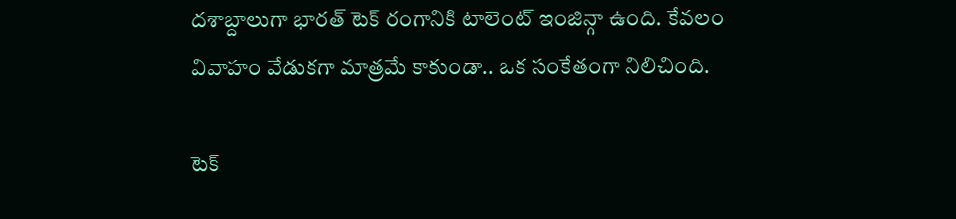దశాబ్దాలుగా భారత్ టెక్ రంగానికి టాలెంట్ ఇంజిన్గా ఉంది. కేవలం వివాహం వేడుకగా మాత్రమే కాకుండా.. ఒక సంకేతంగా నిలిచింది.

టెక్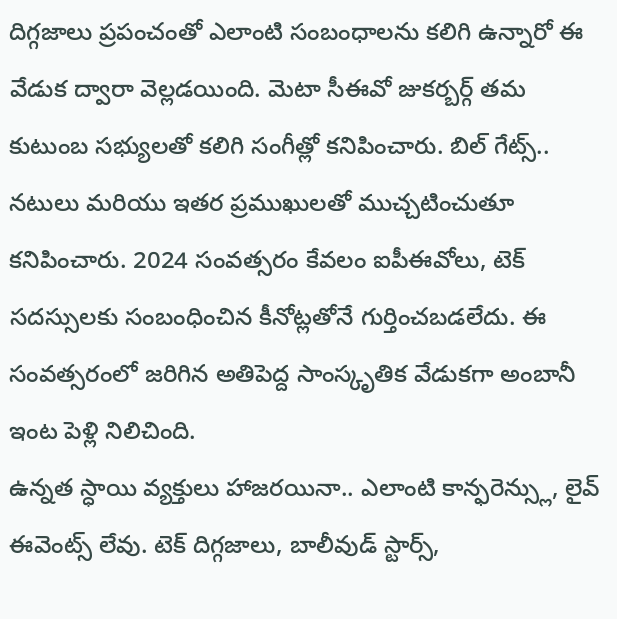దిగ్గజాలు ప్రపంచంతో ఎలాంటి సంబంధాలను కలిగి ఉన్నారో ఈ వేడుక ద్వారా వెల్లడయింది. మెటా సీఈవో జుకర్బర్గ్ తమ కుటుంబ సభ్యులతో కలిగి సంగీత్లో కనిపించారు. బిల్ గేట్స్.. నటులు మరియు ఇతర ప్రముఖులతో ముచ్చటించుతూ కనిపించారు. 2024 సంవత్సరం కేవలం ఐపీఈవోలు, టెక్ సదస్సులకు సంబంధించిన కీనోట్లతోనే గుర్తించబడలేదు. ఈ సంవత్సరంలో జరిగిన అతిపెద్ద సాంస్కృతిక వేడుకగా అంబానీ ఇంట పెళ్లి నిలిచింది.
ఉన్నత స్ధాయి వ్యక్తులు హాజరయినా.. ఎలాంటి కాన్ఫరెన్స్లు, లైవ్ ఈవెంట్స్ లేవు. టెక్ దిగ్గజాలు, బాలీవుడ్ స్టార్స్,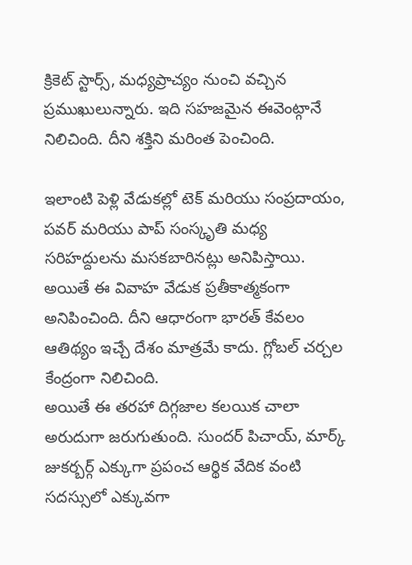క్రికెట్ స్టార్స్, మధ్యప్రాచ్యం నుంచి వచ్చిన ప్రముఖులున్నారు. ఇది సహజమైన ఈవెంట్గానే నిలిచింది. దీని శక్తిని మరింత పెంచింది.

ఇలాంటి పెళ్లి వేడుకల్లో టెక్ మరియు సంప్రదాయం, పవర్ మరియు పాప్ సంస్కృతి మధ్య సరిహద్దులను మసకబారినట్లు అనిపిస్తాయి. అయితే ఈ వివాహ వేడుక ప్రతీకాత్మకంగా అనిపించింది. దీని ఆధారంగా భారత్ కేవలం ఆతిథ్యం ఇచ్చే దేశం మాత్రమే కాదు. గ్లోబల్ చర్చల కేంద్రంగా నిలిచింది.
అయితే ఈ తరహా దిగ్గజాల కలయిక చాలా అరుదుగా జరుగుతుంది. సుందర్ పిచాయ్, మార్క్ జుకర్బర్గ్ ఎక్కుగా ప్రపంచ ఆర్థిక వేదిక వంటి సదస్సులో ఎక్కువగా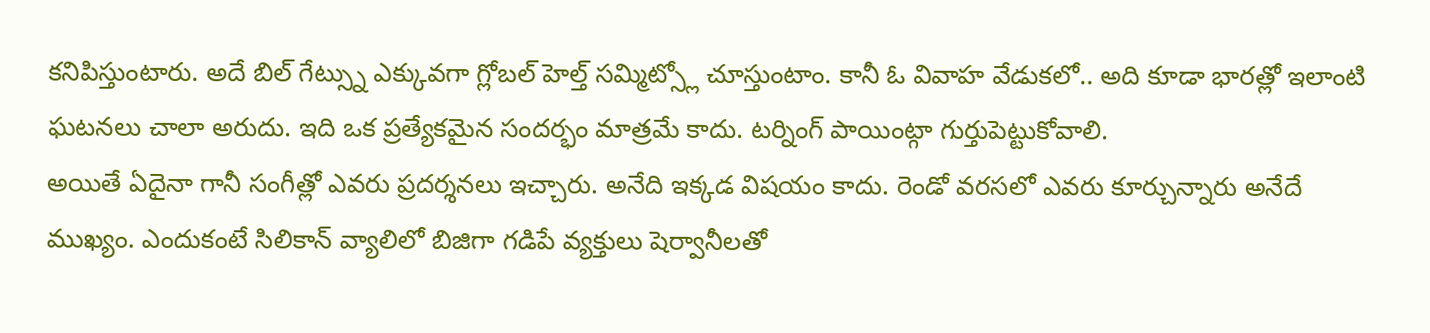కనిపిస్తుంటారు. అదే బిల్ గేట్స్ను ఎక్కువగా గ్లోబల్ హెల్త్ సమ్మిట్స్లో చూస్తుంటాం. కానీ ఓ వివాహ వేడుకలో.. అది కూడా భారత్లో ఇలాంటి ఘటనలు చాలా అరుదు. ఇది ఒక ప్రత్యేకమైన సందర్భం మాత్రమే కాదు. టర్నింగ్ పాయింట్గా గుర్తుపెట్టుకోవాలి.
అయితే ఏదైనా గానీ సంగీత్లో ఎవరు ప్రదర్శనలు ఇచ్చారు. అనేది ఇక్కడ విషయం కాదు. రెండో వరసలో ఎవరు కూర్చున్నారు అనేదే ముఖ్యం. ఎందుకంటే సిలికాన్ వ్యాలిలో బిజిగా గడిపే వ్యక్తులు షెర్వానీలతో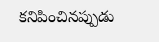కనిపించినప్పుడు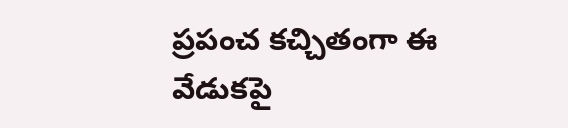ప్రపంచ కచ్చితంగా ఈ వేడుకపై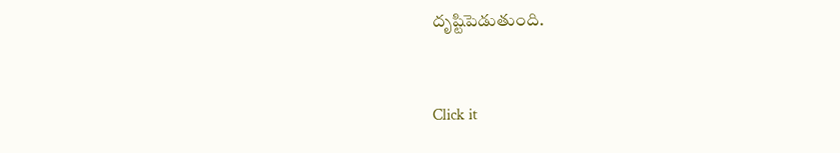దృష్టిపెడుతుంది.


Click it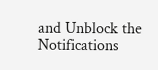and Unblock the Notifications